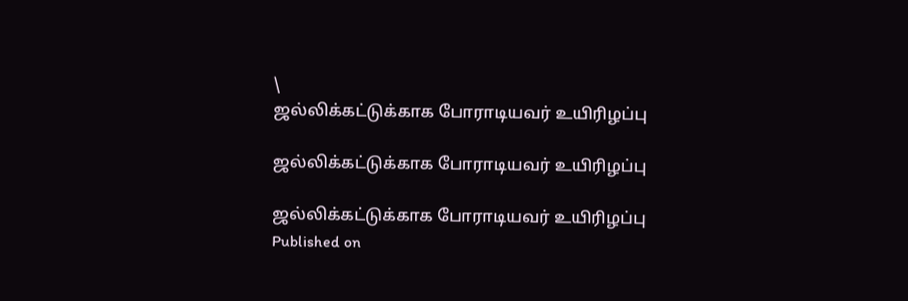\
ஜல்லிக்கட்டுக்காக போராடியவர் உயிரிழப்பு

ஜல்லிக்கட்டுக்காக போராடியவர் உயிரிழப்பு

ஜல்லிக்கட்டுக்காக போராடியவர் உயிரிழப்பு
Published on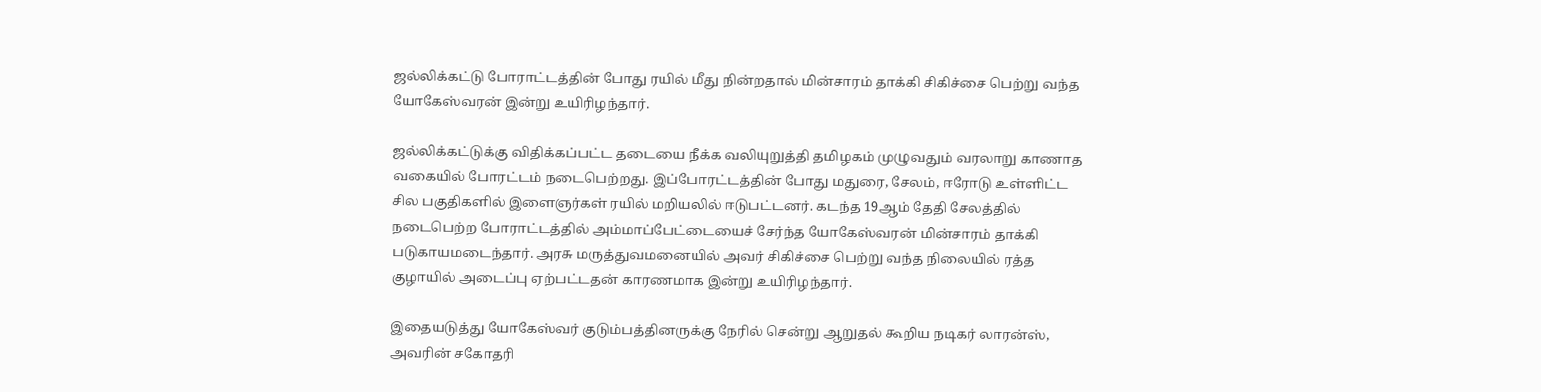ஜல்லிக்கட்டு‌ போராட்டத்தின் போது ரயில் மீது நின்றதால் மின்சாரம் தாக்கி சிகிச்சை பெ‌ற்று வந்த யோகேஸ்வரன் இன்று உயிரிழந்தார்.

ஜல்லிக்கட்டுக்கு விதிக்கப்பட்ட தடையை நீக்க வலியுறுத்தி தமிழகம் முழுவதும் வரலாறு காணாத வகையில் போரட்டம் நடைபெற்றது. இப்போரட்டத்தின் போது மதுரை, சேலம், ஈரோடு உள்ளிட்ட சில பகுதிகளில் இளைஞர்கள் ரயில் மறியலில் ஈடுபட்டனர். கடந்த 19ஆம் தேதி சேலத்தில் நடைபெற்ற போராட்டத்தில் அம்மாப்பேட்டையைச் சேர்ந்த யோகேஸ்வரன் மின்சார‌‌ம் தாக்கி படுகாயமடைந்தார். அரசு மருத்துவமனையில் அவர் சிகிச்சை பெற்று வந்த நிலையில் ரத்த குழாயில் அடைப்பு ஏற்பட்டதன் காரணமாக இன்று உயிரிழந்தார்.

இதையடுத்து யோகேஸ்வர் குடும்பத்தினருக்கு நேரில் சென்று ஆறுதல் கூறிய நடிகர் லாரன்ஸ், அவரின் சகோதரி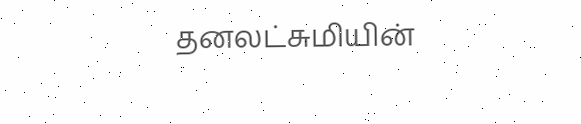தனலட்சுமியின்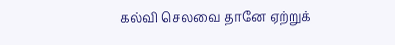கல்வி செலவை தானே ஏற்றுக்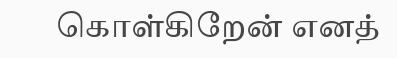கொள்கிறேன் எனத்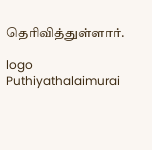தெரிவித்துள்ளார்.

logo
Puthiyathalaimurai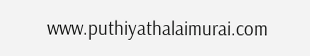www.puthiyathalaimurai.com